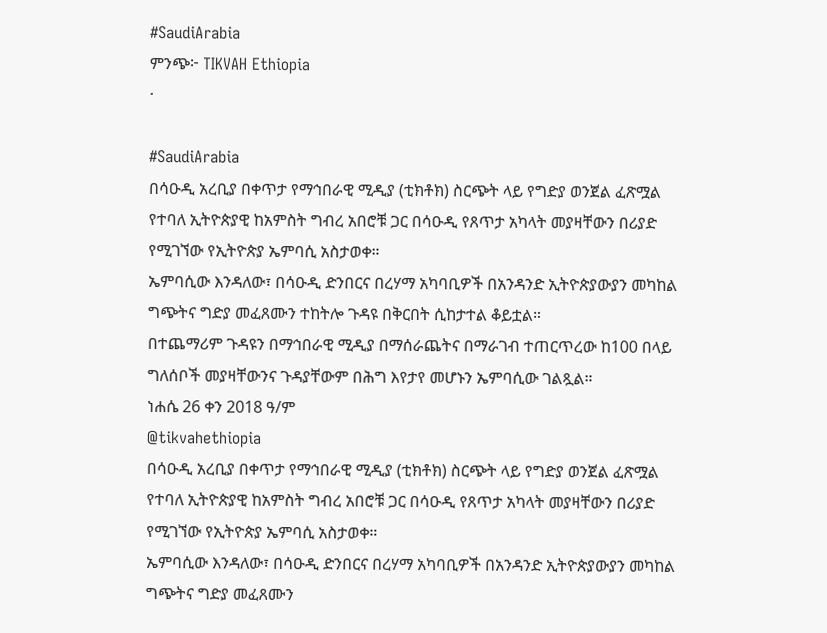#SaudiArabia
ምንጭ፦ TIKVAH Ethiopia
·

#SaudiArabia
በሳዑዲ አረቢያ በቀጥታ የማኅበራዊ ሚዲያ (ቲክቶክ) ስርጭት ላይ የግድያ ወንጀል ፈጽሟል የተባለ ኢትዮጵያዊ ከአምስት ግብረ አበሮቹ ጋር በሳዑዲ የጸጥታ አካላት መያዛቸውን በሪያድ የሚገኘው የኢትዮጵያ ኤምባሲ አስታወቀ።
ኤምባሲው እንዳለው፣ በሳዑዲ ድንበርና በረሃማ አካባቢዎች በአንዳንድ ኢትዮጵያውያን መካከል ግጭትና ግድያ መፈጸሙን ተከትሎ ጉዳዩ በቅርበት ሲከታተል ቆይቷል።
በተጨማሪም ጉዳዩን በማኅበራዊ ሚዲያ በማሰራጨትና በማራገብ ተጠርጥረው ከ100 በላይ ግለሰቦች መያዛቸውንና ጉዳያቸውም በሕግ እየታየ መሆኑን ኤምባሲው ገልጿል።
ነሐሴ 26 ቀን 2018 ዓ/ም
@tikvahethiopia
በሳዑዲ አረቢያ በቀጥታ የማኅበራዊ ሚዲያ (ቲክቶክ) ስርጭት ላይ የግድያ ወንጀል ፈጽሟል የተባለ ኢትዮጵያዊ ከአምስት ግብረ አበሮቹ ጋር በሳዑዲ የጸጥታ አካላት መያዛቸውን በሪያድ የሚገኘው የኢትዮጵያ ኤምባሲ አስታወቀ።
ኤምባሲው እንዳለው፣ በሳዑዲ ድንበርና በረሃማ አካባቢዎች በአንዳንድ ኢትዮጵያውያን መካከል ግጭትና ግድያ መፈጸሙን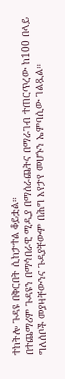ተከትሎ ጉዳዩ በቅርበት ሲከታተል ቆይቷል።
በተጨማሪም ጉዳዩን በማኅበራዊ ሚዲያ በማሰራጨትና በማራገብ ተጠርጥረው ከ100 በላይ ግለሰቦች መያዛቸውንና ጉዳያቸውም በሕግ እየታየ መሆኑን ኤምባሲው ገልጿል።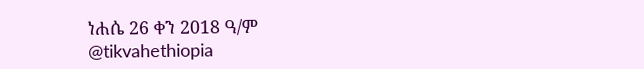ነሐሴ 26 ቀን 2018 ዓ/ም
@tikvahethiopia